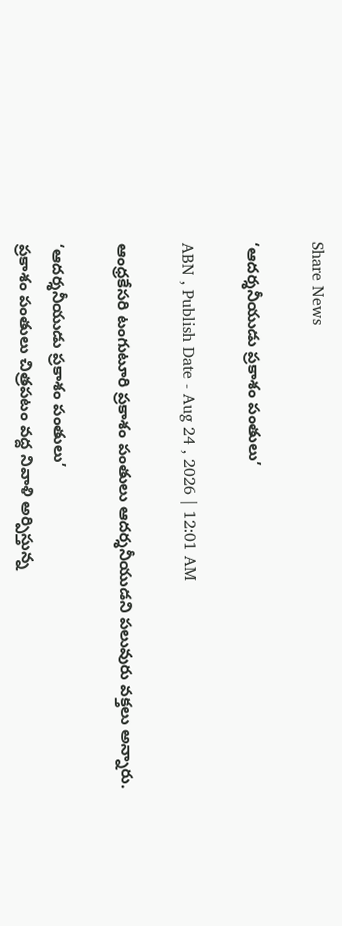Share News

‘ఆదర్శనీయుడు ప్రకాశం పంతులు’

ABN , Publish Date - Aug 24 , 2026 | 12:01 AM

ఆంధ్రకేసరి టంగుటూరి ప్రకాశం పంతులు ఆదర్శనీయుడని పలువురు వక్తలు అన్నారు.

‘ఆదర్శనీయుడు ప్రకాశం పంతులు’
ప్రకాశం పంతులు చిత్రపటం వద్ద నివాళి అర్పిస్తున్న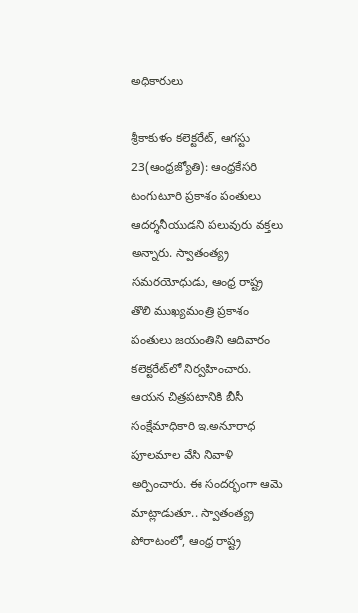అధికారులు

శ్రీకాకుళం కలెక్టరేట్‌, ఆగస్టు 23(ఆంధ్రజ్యోతి): ఆంధ్రకేసరి టంగుటూరి ప్రకాశం పంతులు ఆదర్శనీయుడని పలువురు వక్తలు అన్నారు. స్వాతంత్య్ర సమరయోధుడు, ఆంధ్ర రాష్ట్ర తొలి ముఖ్యమంత్రి ప్రకాశం పంతులు జయంతిని ఆదివారం కలెక్టరేట్‌లో నిర్వహించారు. ఆయన చిత్రపటానికి బీసీ సంక్షేమాధికారి ఇ.అనూరాధ పూలమాల వేసి నివాళి అర్పించారు. ఈ సందర్భంగా ఆమె మాట్లాడుతూ.. స్వాతంత్య్ర పోరాటంలో, ఆంధ్ర రాష్ట్ర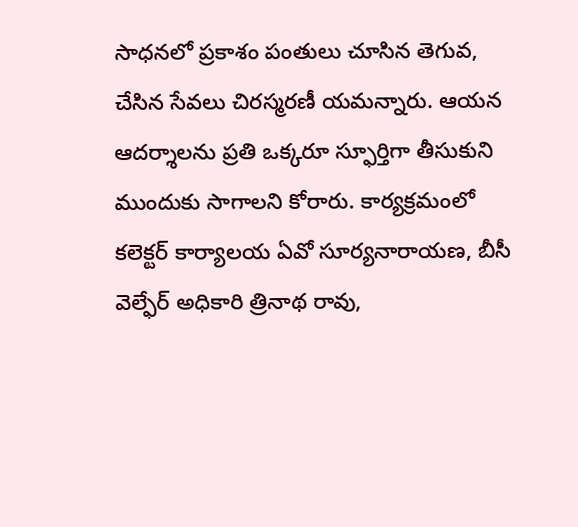సాధనలో ప్రకాశం పంతులు చూసిన తెగువ, చేసిన సేవలు చిరస్మరణీ యమన్నారు. ఆయన ఆదర్శాలను ప్రతి ఒక్కరూ స్ఫూర్తిగా తీసుకుని ముందుకు సాగాలని కోరారు. కార్యక్రమంలో కలెక్టర్‌ కార్యాలయ ఏవో సూర్యనారాయణ, బీసీ వెల్ఫేర్‌ అధికారి త్రినాథ రావు,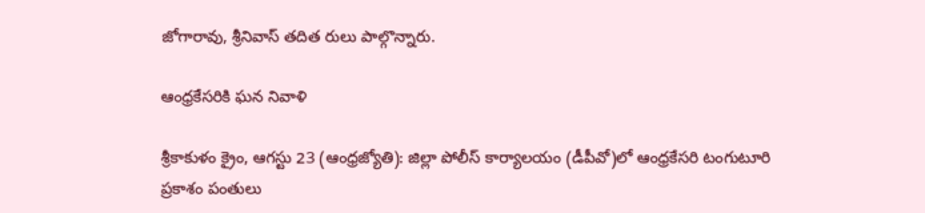జోగారావు, శ్రీనివాస్‌ తదిత రులు పాల్గొన్నారు.

ఆంధ్రకేసరికి ఘన నివాళి

శ్రీకాకుళం క్రైం, ఆగస్టు 23 (ఆంధ్రజ్యోతి): జిల్లా పోలీస్‌ కార్యాలయం (డీపీవో)లో ఆంధ్రకేసరి టంగుటూరి ప్రకాశం పంతులు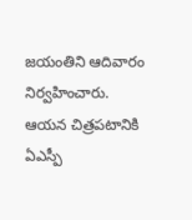జయంతిని ఆదివారం నిర్వహించారు. ఆయన చిత్రపటానికి ఏఎస్పీ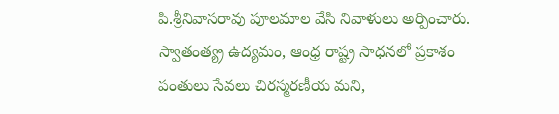పి.శ్రీనివాసరావు పూలమాల వేసి నివాళులు అర్పించారు. స్వాతంత్య్ర ఉద్యమం, ఆంధ్ర రాష్ట్ర సాధనలో ప్రకాశం పంతులు సేవలు చిరస్మరణీయ మని,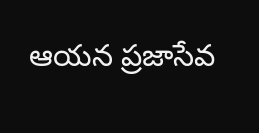ఆయన ప్రజాసేవ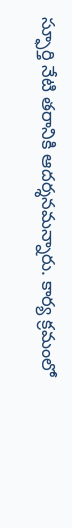స్ఫూర్తి నేటి తరానికి ఆదర్శనమన్నారు. కార్య క్రమంలో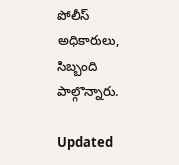పోలీస్‌ అధికారులు, సిబ్బంది పాల్గొన్నారు.

Updated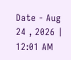Date - Aug 24 , 2026 | 12:01 AM